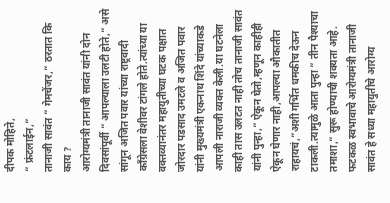दीपक मोहिते,
” फ्रंटलाईन,”
तानाजी सावंत ” गेमचेंजर,” ठरतात कि काय ?
आरोग्यमंत्री तानाजी सावंत यांनी दोन दिवसांपूर्वी ” आपल्याला उलटी होते,” असे सांगून अजित पवार यांच्या राष्ट्रवादी काँग्रेसला वेशीवर टांगले होते.त्यांच्या या वक्तव्यानंतर महायुतीच्या घटक पक्षात जोरदार पडसाद उमटले व अजित पवार यांनी मुख्यमंत्री एकनाथ शिंदे यांच्याकडे आपली नाराजी व्यक्त केली.या घटनेला काही तास उलटत नाही तोच तानाजी सावंत यांनी पुन्हा,” ऐकून घेतो,म्हणून काहीही ऐकून घेणार नाही,आपल्या औकातीत राहायचं,”अशी गर्भित धमकीच देऊन टाकली.त्यामुळे आता पुन्हा ” तीन पैश्याचा तमाशा,” सुरू होण्याची शक्यता आहे.
फटकळ स्वभावाचे आरोग्यमंत्री तानाजी सावंत हे सध्या महायुतीचे आरोग्य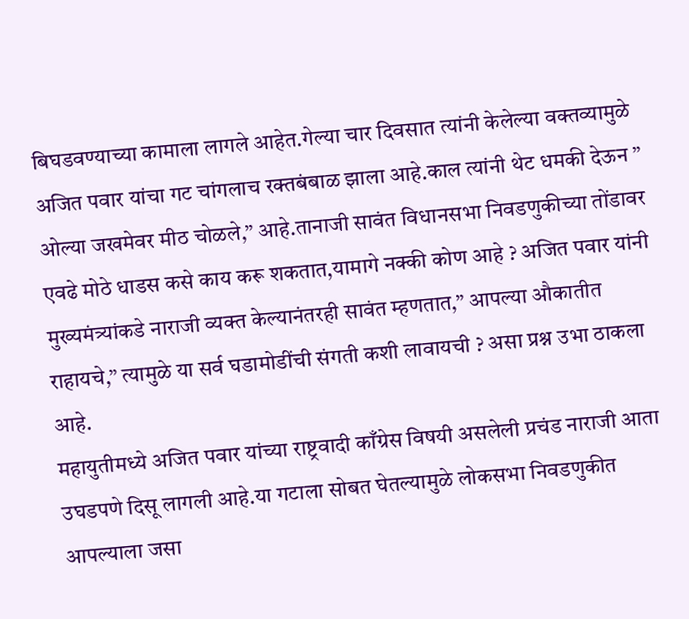बिघडवण्याच्या कामाला लागले आहेत.गेल्या चार दिवसात त्यांनी केलेल्या वक्तव्यामुळे अजित पवार यांचा गट चांगलाच रक्तबंबाळ झाला आहे.काल त्यांनी थेट धमकी देऊन ” ओल्या जखमेवर मीठ चोळले,” आहे.तानाजी सावंत विधानसभा निवडणुकीच्या तोंडावर एवढे मोठे धाडस कसे काय करू शकतात,यामागे नक्की कोण आहे ? अजित पवार यांनी मुख्यमंत्र्यांकडे नाराजी व्यक्त केल्यानंतरही सावंत म्हणतात,” आपल्या औकातीत राहायचे,” त्यामुळे या सर्व घडामोडींची संगती कशी लावायची ? असा प्रश्न उभा ठाकला आहे.
महायुतीमध्ये अजित पवार यांच्या राष्ट्रवादी काँग्रेस विषयी असलेली प्रचंड नाराजी आता उघडपणे दिसू लागली आहे.या गटाला सोबत घेतल्यामुळे लोकसभा निवडणुकीत आपल्याला जसा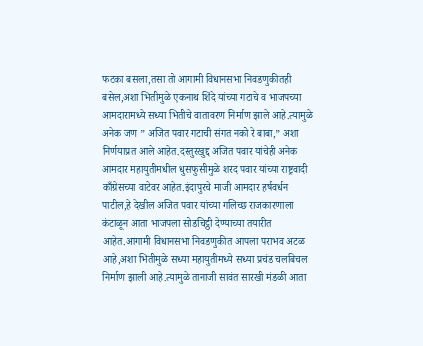फटका बसला,तसा तो आगामी विधानसभा निवडणुकीतही बसेल,अशा भितीमुळे एकनाथ शिंदे यांच्या गटाचे व भाजपच्या आमदारामध्ये सध्या भितीचे वातावरण निर्माण झाले आहे.त्यामुळे अनेक जण ” अजित पवार गटाची संगत नको रे बाबा,” अशा निर्णयाप्रत आले आहेत.दस्तुरखुद्द अजित पवार यांचेही अनेक आमदार महायुतीमधील धुसफुसीमुळे शरद पवार यांच्या राष्ट्रवादी काँग्रेसच्या वाटेवर आहेत.इंदापुरचे माजी आमदार हर्षवर्धन पाटील,हे देखील अजित पवार यांच्या गलिच्छ राजकारणाला कंटाळून आता भाजपला सोडचिट्ठी देण्याच्या तयारीत आहेत.आगामी विधानसभा निवडणुकीत आपला पराभव अटळ आहे,अशा भितीमुळे सध्या महायुतीमध्ये सध्या प्रचंड चलबिचल निर्माण झाली आहे.त्यामुळे तानाजी सावंत सारखी मंडळी आता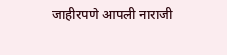जाहीरपणे आपली नाराजी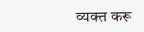व्यक्त करू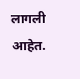लागली आहेत.